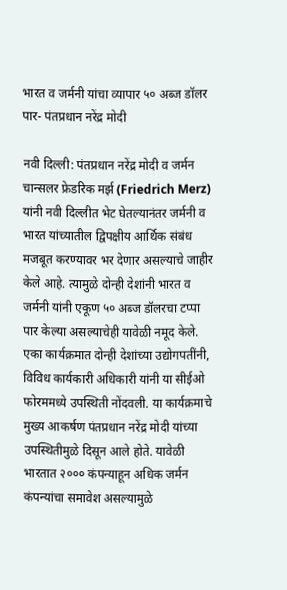भारत व जर्मनी यांचा व्यापार ५० अब्ज डॉलर पार- पंतप्रधान नरेंद्र मोदी

नवी दिल्ली: पंतप्रधान नरेंद्र मोदी व जर्मन चान्सलर फ्रेडरिक मर्झ (Friedrich Merz) यांनी नवी दिल्लीत भेट घेतल्यानंतर जर्मनी व भारत यांच्यातील द्विपक्षीय आर्थिक संबंध मजबूत करण्यावर भर देणार असल्याचे जाहीर केले आहे. त्यामुळे दोन्ही देशांनी भारत व जर्मनी यांनी एकूण ५० अब्ज डॉलरचा टप्पा पार केल्या असल्याचेही यावेळी नमूद केले. एका कार्यक्रमात दोन्ही देशांच्या उद्योगपतींनी, विविध कार्यकारी अधिकारी यांनी या सीईओ फोरममध्ये उपस्थिती नोंदवली. या कार्यक्रमाचे मुख्य आकर्षण पंतप्रधान नरेंद्र मोदी यांच्या उपस्थितीमुळे दिसून आले होते. यावेळी भारतात २००० कंपन्याहून अधिक जर्मन कंपन्यांचा समावेश असल्यामुळे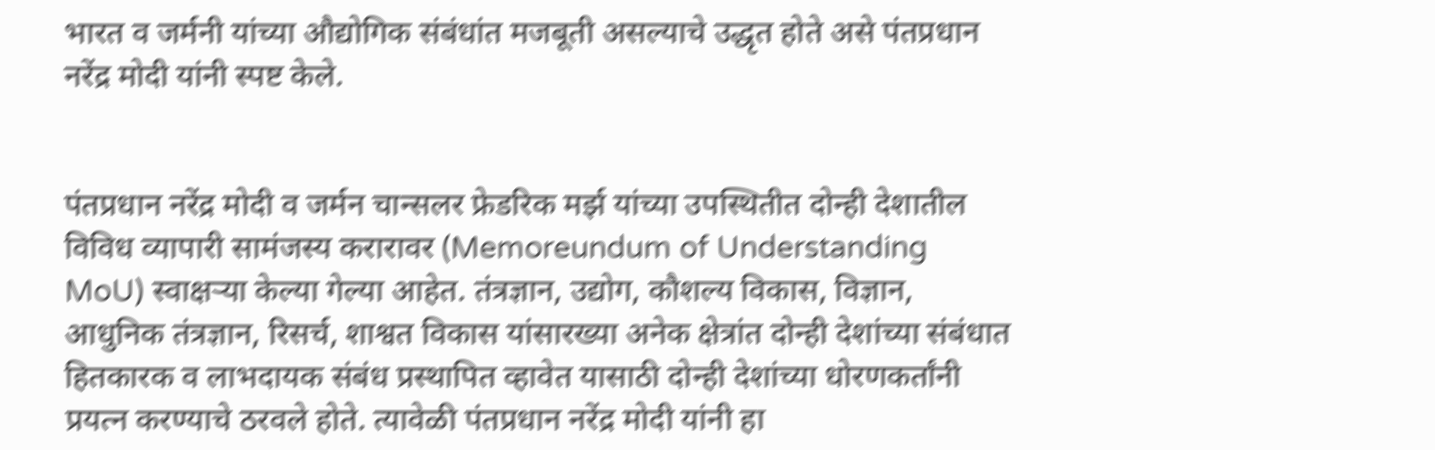भारत व जर्मनी यांच्या औद्योगिक संबंधांत मजबूती असल्याचे उद्धृत होते असे पंतप्रधान नरेंद्र मोदी यांनी स्पष्ट केले.


पंतप्रधान नरेंद्र मोदी व जर्मन चान्सलर फ्रेडरिक मर्झ यांच्या उपस्थितीत दोन्ही देशातील विविध व्यापारी सामंजस्य करारावर (Memoreundum of Understanding MoU) स्वाक्षऱ्या केल्या गेल्या आहेत. तंत्रज्ञान, उद्योग, कौशल्य विकास, विज्ञान, आधुनिक तंत्रज्ञान, रिसर्च, शाश्वत विकास यांसारख्या अनेक क्षेत्रांत दोन्ही देशांच्या संबंधात हितकारक व लाभदायक संबंध प्रस्थापित व्हावेत यासाठी दोन्ही देशांच्या धोरणकर्तांनी प्रयत्न करण्याचे ठरवले होते. त्यावेळी पंतप्रधान नरेंद्र मोदी यांनी हा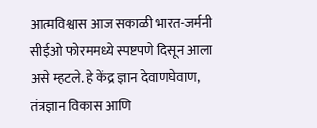आत्मविश्वास आज सकाळी भारत-जर्मनी सीईओ फोरममध्ये स्पष्टपणे दिसून आला असे म्हटले. हे केंद्र ज्ञान देवाणघेवाण, तंत्रज्ञान विकास आणि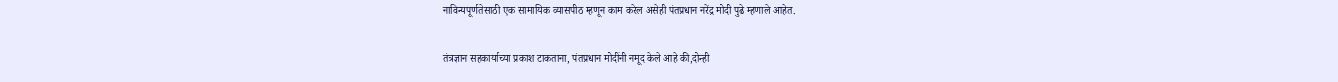नाविन्यपूर्णतेसाठी एक सामायिक व्यासपीठ म्हणून काम करेल असेही पंतप्रधान नरेंद्र मोदी पुढे म्हणाले आहेत.


तंत्रज्ञान सहकार्याच्या प्रकाश टाकताना, पंतप्रधान मोदींनी नमूद केले आहे की,दोन्ही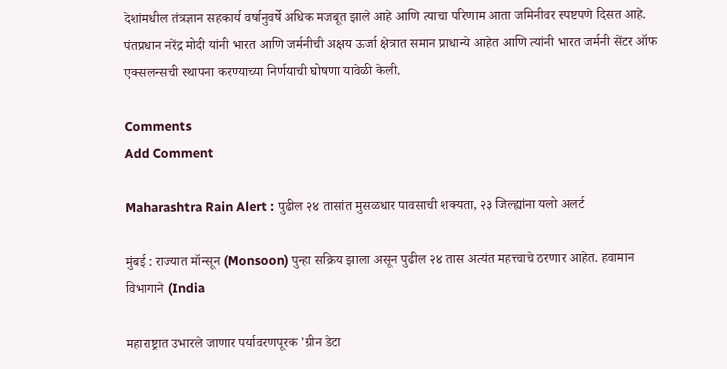देशांमधील तंत्रज्ञान सहकार्य वर्षानुवर्षे अधिक मजबूत झाले आहे आणि त्याचा परिणाम आता जमिनीवर स्पष्टपणे दिसत आहे. पंतप्रधान नरेंद्र मोदी यांनी भारत आणि जर्मनीची अक्षय ऊर्जा क्षेत्रात समान प्राधान्ये आहेत आणि त्यांनी भारत जर्मनी सेंटर ऑफ एक्सलन्सची स्थापना करण्याच्या निर्णयाची घोषणा यावेळी केली.

Comments
Add Comment

Maharashtra Rain Alert : पुढील २४ तासांत मुसळधार पावसाची शक्यता, २३ जिल्ह्यांना यलो अलर्ट

मुंबई : राज्यात मॉन्सून (Monsoon) पुन्हा सक्रिय झाला असून पुढील २४ तास अत्यंत महत्त्वाचे ठरणार आहेत. हवामान विभागाने (India

महाराष्ट्रात उभारले जाणार पर्यावरणपूरक 'ग्रीन डेटा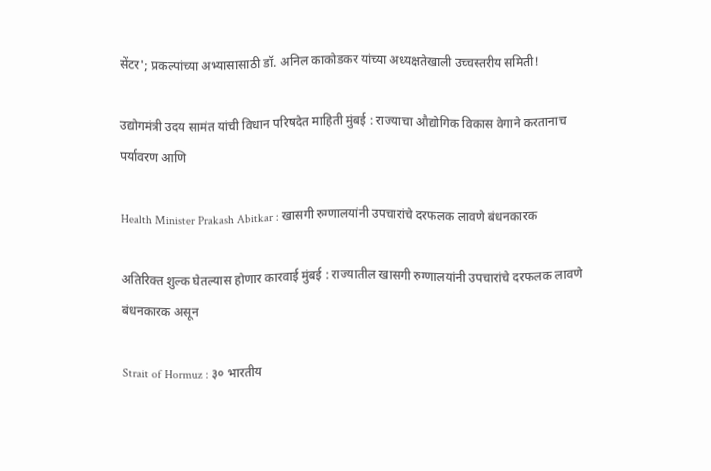सेंटर'; प्रकल्पांच्या अभ्यासासाठी डॉ. अनिल काकोडकर यांच्या अध्यक्षतेखाली उच्चस्तरीय समिती!

उद्योगमंत्री उदय सामंत यांची विधान परिषदेत माहिती मुंबई : राज्याचा औद्योगिक विकास वेगाने करतानाच पर्यावरण आणि

Health Minister Prakash Abitkar : खासगी रुग्णालयांनी उपचारांचे दरफलक लावणे बंधनकारक

अतिरिक्त शुल्क घेतल्यास होणार कारवाई मुंबई : राज्यातील खासगी रुग्णालयांनी उपचारांचे दरफलक लावणे बंधनकारक असून

Strait of Hormuz : ३० भारतीय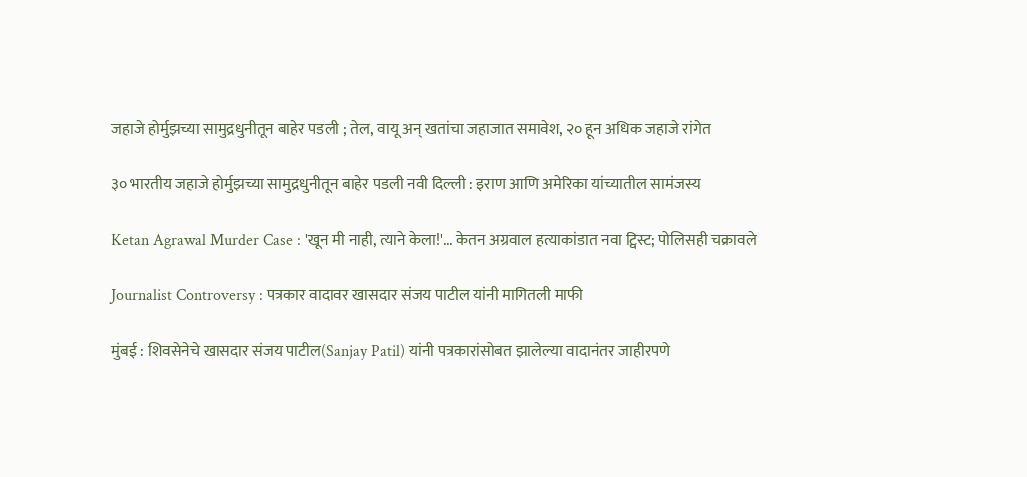जहाजे होर्मुझच्या सामुद्रधुनीतून बाहेर पडली ; तेल, वायू अन् खतांचा जहाजात समावेश, २० हून अधिक जहाजे रांगेत

३० भारतीय जहाजे होर्मुझच्या सामुद्रधुनीतून बाहेर पडली नवी दिल्ली : इराण आणि अमेरिका यांच्यातील सामंजस्य

Ketan Agrawal Murder Case : 'खून मी नाही, त्याने केला!'... केतन अग्रवाल हत्याकांडात नवा ट्विस्ट; पोलिसही चक्रावले

Journalist Controversy : पत्रकार वादावर खासदार संजय पाटील यांनी मागितली माफी

मुंबई : शिवसेनेचे खासदार संजय पाटील(Sanjay Patil) यांनी पत्रकारांसोबत झालेल्या वादानंतर जाहीरपणे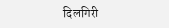दिलगिरी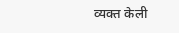व्यक्त केली